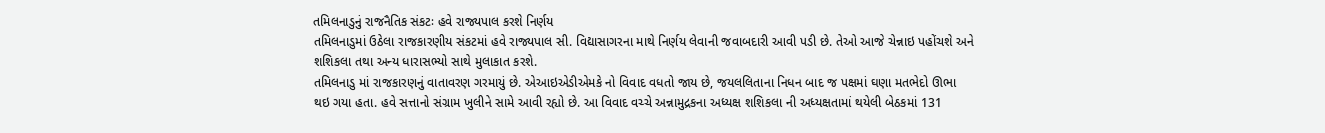તમિલનાડુનું રાજનૈતિક સંકટઃ હવે રાજ્યપાલ કરશે નિર્ણય
તમિલનાડુમાં ઉઠેલા રાજકારણીય સંકટમાં હવે રાજ્યપાલ સી. વિદ્યાસાગરના માથે નિર્ણય લેવાની જવાબદારી આવી પડી છે. તેઓ આજે ચેન્નાઇ પહોંચશે અને શશિકલા તથા અન્ય ધારાસભ્યો સાથે મુલાકાત કરશે.
તમિલનાડુ માં રાજકારણનું વાતાવરણ ગરમાયું છે. એઆઇએડીએમકે નો વિવાદ વધતો જાય છે, જયલલિતાના નિધન બાદ જ પક્ષમાં ઘણા મતભેદો ઊભા થઇ ગયા હતા. હવે સત્તાનો સંગ્રામ ખુલીને સામે આવી રહ્યો છે. આ વિવાદ વચ્ચે અન્નામુદ્રકના અધ્યક્ષ શશિકલા ની અધ્યક્ષતામાં થયેલી બેઠકમાં 131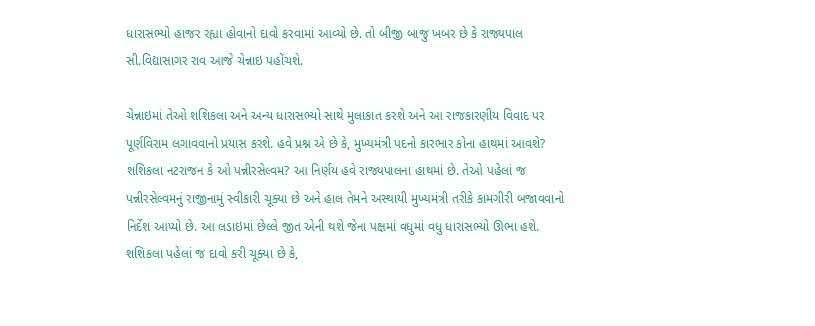ધારાસભ્યો હાજર રહ્યા હોવાનો દાવો કરવામાં આવ્યો છે. તો બીજી બાજુ ખબર છે કે રાજ્યપાલ સી.વિદ્યાસાગર રાવ આજે ચેન્નાઇ પહોંચશે.

ચેન્નાઇમાં તેઓ શશિકલા અને અન્ય ધારાસભ્યો સાથે મુલાકાત કરશે અને આ રાજકારણીય વિવાદ પર પૂર્ણવિરામ લગાવવાનો પ્રયાસ કરશે. હવે પ્રશ્ન એ છે કે, મુખ્યમંત્રી પદનો કારભાર કોના હાથમાં આવશે? શશિકલા નટરાજન કે ઓ પન્નીરસેલ્વમ? આ નિર્ણય હવે રાજ્યપાલના હાથમાં છે. તેઓ પહેલાં જ પન્નીરસેલ્વમનું રાજીનામું સ્વીકારી ચૂક્યા છે અને હાલ તેમને અસ્થાયી મુખ્યમંત્રી તરીકે કામગીરી બજાવવાનો નિર્દેશ આપ્યો છે. આ લડાઇમાં છેલ્લે જીત એની થશે જેના પક્ષમાં વધુમાં વધુ ધારાસભ્યો ઊભા હશે. શશિકલા પહેલાં જ દાવો કરી ચૂક્યા છે કે,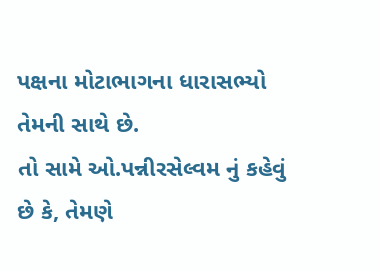પક્ષના મોટાભાગના ધારાસભ્યો તેમની સાથે છે.
તો સામે ઓ.પન્નીરસેલ્વમ નું કહેવું છે કે, તેમણે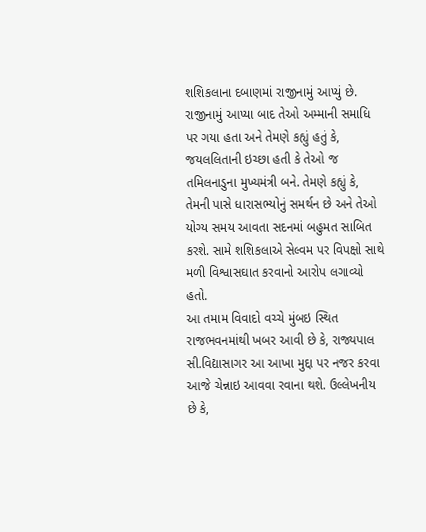શશિકલાના દબાણમાં રાજીનામું આપ્યું છે. રાજીનામું આપ્યા બાદ તેઓ અમ્માની સમાધિ પર ગયા હતા અને તેમણે કહ્યું હતું કે, જયલલિતાની ઇચ્છા હતી કે તેઓ જ તમિલનાડુના મુખ્યમંત્રી બને. તેમણે કહ્યું કે, તેમની પાસે ધારાસભ્યોનું સમર્થન છે અને તેઓ યોગ્ય સમય આવતા સદનમાં બહુમત સાબિત કરશે. સામે શશિકલાએ સેલ્વમ પર વિપક્ષો સાથે મળી વિશ્વાસઘાત કરવાનો આરોપ લગાવ્યો હતો.
આ તમામ વિવાદો વચ્ચે મુંબઇ સ્થિત રાજભવનમાંથી ખબર આવી છે કે, રાજ્યપાલ સી.વિદ્યાસાગર આ આખા મુદ્દા પર નજર કરવા આજે ચેન્નાઇ આવવા રવાના થશે. ઉલ્લેખનીય છે કે,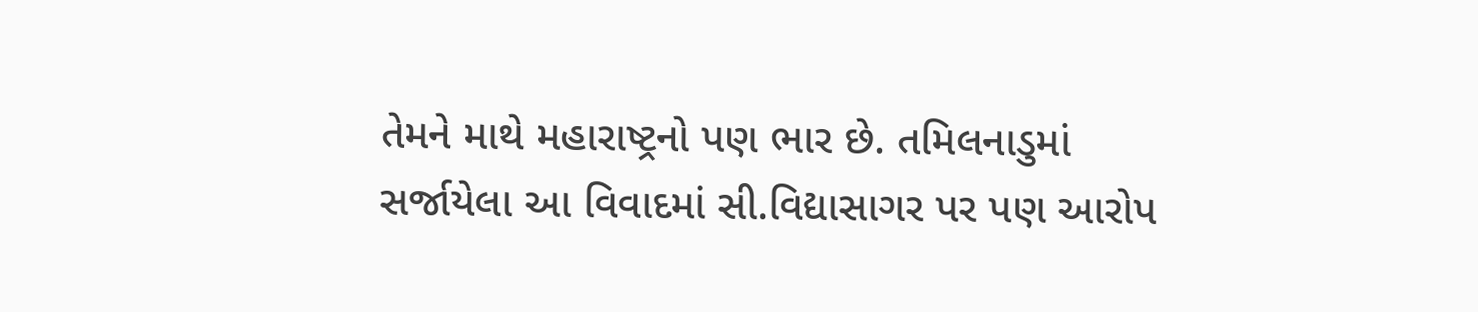તેમને માથે મહારાષ્ટ્રનો પણ ભાર છે. તમિલનાડુમાં સર્જાયેલા આ વિવાદમાં સી.વિદ્યાસાગર પર પણ આરોપ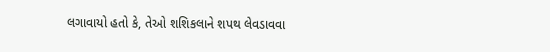લગાવાયો હતો કે, તેઓ શશિકલાને શપથ લેવડાવવા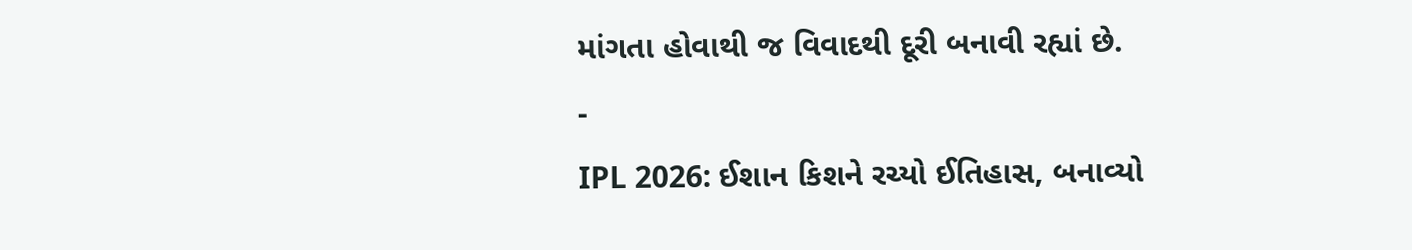માંગતા હોવાથી જ વિવાદથી દૂરી બનાવી રહ્યાં છે.
-
IPL 2026: ઈશાન કિશને રચ્યો ઈતિહાસ, બનાવ્યો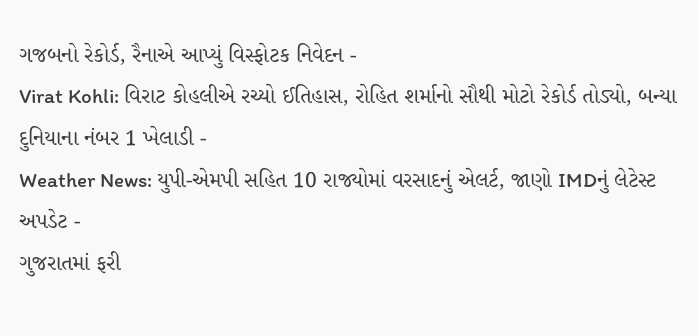ગજબનો રેકોર્ડ, રૈનાએ આપ્યું વિસ્ફોટક નિવેદન -
Virat Kohli: વિરાટ કોહલીએ રચ્યો ઈતિહાસ, રોહિત શર્માનો સૌથી મોટો રેકોર્ડ તોડ્યો, બન્યા દુનિયાના નંબર 1 ખેલાડી -
Weather News: યુપી-એમપી સહિત 10 રાજ્યોમાં વરસાદનું એલર્ટ, જાણો IMDનું લેટેસ્ટ અપડેટ -
ગુજરાતમાં ફરી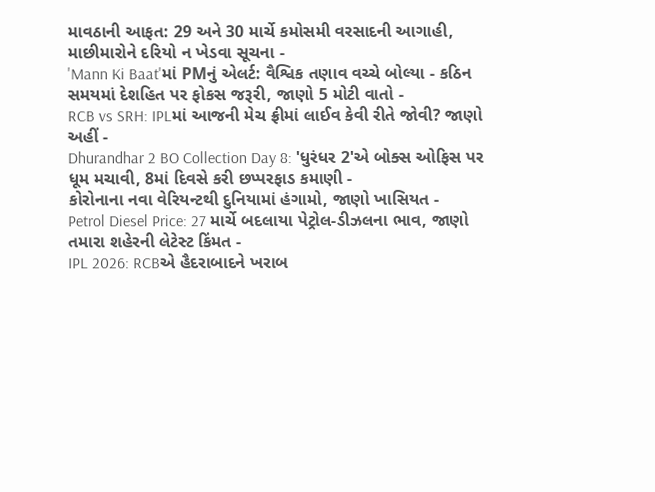માવઠાની આફત: 29 અને 30 માર્ચે કમોસમી વરસાદની આગાહી, માછીમારોને દરિયો ન ખેડવા સૂચના -
'Mann Ki Baat'માં PMનું એલર્ટ: વૈશ્વિક તણાવ વચ્ચે બોલ્યા - કઠિન સમયમાં દેશહિત પર ફોકસ જરૂરી, જાણો 5 મોટી વાતો -
RCB vs SRH: IPLમાં આજની મેચ ફ્રીમાં લાઈવ કેવી રીતે જોવી? જાણો અહીં -
Dhurandhar 2 BO Collection Day 8: 'ધુરંધર 2'એ બોક્સ ઓફિસ પર ધૂમ મચાવી, 8માં દિવસે કરી છપ્પરફાડ કમાણી -
કોરોનાના નવા વેરિયન્ટથી દુનિયામાં હંગામો, જાણો ખાસિયત -
Petrol Diesel Price: 27 માર્ચે બદલાયા પેટ્રોલ-ડીઝલના ભાવ, જાણો તમારા શહેરની લેટેસ્ટ કિંમત -
IPL 2026: RCBએ હૈદરાબાદને ખરાબ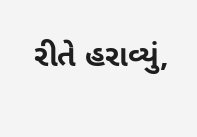રીતે હરાવ્યું,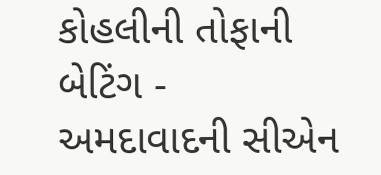કોહલીની તોફાની બેટિંગ -
અમદાવાદની સીએન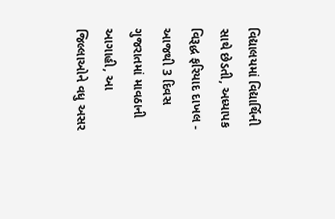વિદ્યાલયમાં વિદ્યાર્થિની સાથે છેડતી, અધ્યાપક વિરૂદ્ધ ફરિયાદ દાખલ -
આજથી 3 દિવસ ગુજરાતમાં માવઠાની આગાહી, આ જિલ્લાઓને વધુ અસર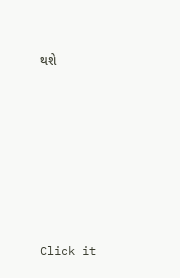થશે








Click it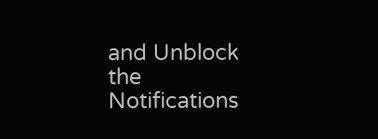and Unblock the Notifications